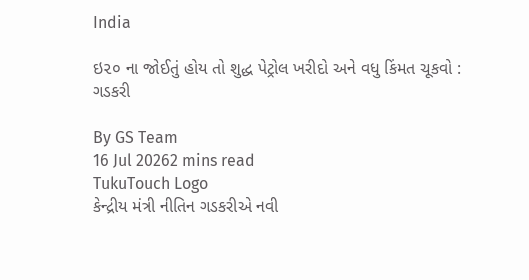India

ઇ૨૦ ના જોઈતું હોય તો શુદ્ધ પેટ્રોલ ખરીદો અને વધુ કિંમત ચૂકવો : ગડકરી

By GS Team
16 Jul 20262 mins read
TukuTouch Logo
કેન્દ્રીય મંત્રી નીતિન ગડકરીએ નવી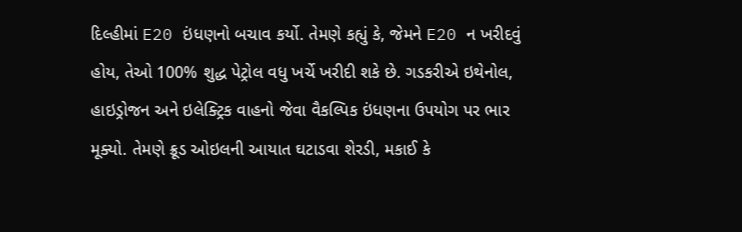દિલ્હીમાં E20 ઇંધણનો બચાવ કર્યો. તેમણે કહ્યું કે, જેમને E20 ન ખરીદવું હોય, તેઓ 100% શુદ્ધ પેટ્રોલ વધુ ખર્ચે ખરીદી શકે છે. ગડકરીએ ઇથેનોલ, હાઇડ્રોજન અને ઇલેક્ટ્રિક વાહનો જેવા વૈકલ્પિક ઇંધણના ઉપયોગ પર ભાર મૂક્યો. તેમણે ક્રૂડ ઓઇલની આયાત ઘટાડવા શેરડી, મકાઈ કે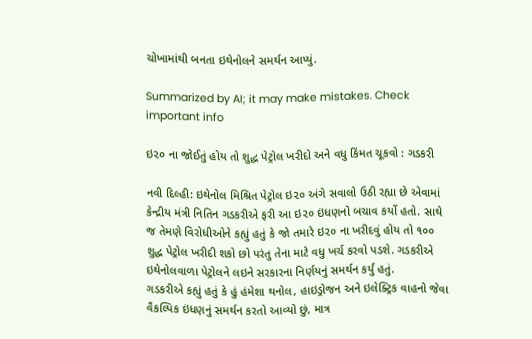ચોખામાંથી બનતા ઇથેનોલને સમર્થન આપ્યું.

Summarized by AI; it may make mistakes. Check important info

ઇ૨૦ ના જોઈતું હોય તો શુદ્ધ પેટ્રોલ ખરીદો અને વધુ કિંમત ચૂકવો : ગડકરી

નવી દિલ્હી: ઇથેનોલ મિશ્રિત પેટ્રોલ ઇ૨૦ અંગે સવાલો ઉઠી રહ્યા છે એવામાં કેન્દ્રીય મંત્રી નિતિન ગડકરીએ ફરી આ ઇ૨૦ ઇંધણનો બચાવ કર્યો હતો. સાથે જ તેમણે વિરોધીઓને કહ્યું હતું કે જો તમારે ઇ૨૦ ના ખરીદવું હોય તો ૧૦૦ શુદ્ધ પેટ્રોલ ખરીદી શકો છો પરંતુ તેના માટે વધુ ખર્ચ કરવો પડશે. ગડકરીએ ઇથેનોલવાળા પેટ્રોલને લઇને સરકારના નિર્ણયનું સમર્થન કર્યું હતું.
ગડકરીએ કહ્યું હતું કે હું હંમેશા થનોલ, હાઇડ્રોજન અને ઇલેક્ટ્રિક વાહનો જેવા વૈકલ્પિક ઇંધણનું સમર્થન કરતો આવ્યો છું, માત્ર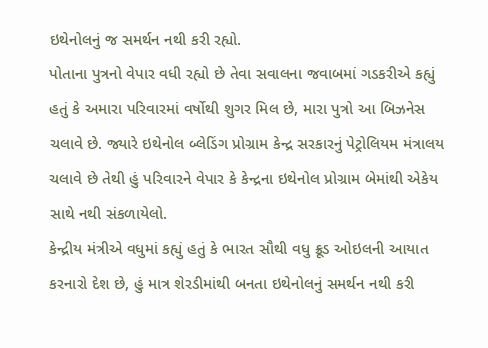ઇથેનોલનું જ સમર્થન નથી કરી રહ્યો.
પોતાના પુત્રનો વેપાર વધી રહ્યો છે તેવા સવાલના જવાબમાં ગડકરીએ કહ્યું હતું કે અમારા પરિવારમાં વર્ષોથી શુગર મિલ છે, મારા પુત્રો આ બિઝનેસ ચલાવે છે. જ્યારે ઇથેનોલ બ્લેડિંગ પ્રોગ્રામ કેન્દ્ર સરકારનું પેટ્રોલિયમ મંત્રાલય ચલાવે છે તેથી હું પરિવારને વેપાર કે કેન્દ્રના ઇથેનોલ પ્રોગ્રામ બેમાંથી એકેય સાથે નથી સંકળાયેલો.
કેન્દ્રીય મંત્રીએ વધુમાં કહ્યું હતું કે ભારત સૌથી વધુ ક્રૂડ ઓઇલની આયાત કરનારો દેશ છે, હું માત્ર શેરડીમાંથી બનતા ઇથેનોલનું સમર્થન નથી કરી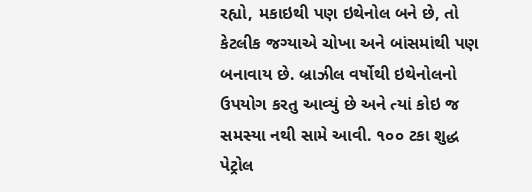રહ્યો, મકાઇથી પણ ઇથેનોલ બને છે, તો કેટલીક જગ્યાએ ચોખા અને બાંસમાંથી પણ બનાવાય છે. બ્રાઝીલ વર્ષોથી ઇથેનોલનો ઉપયોગ કરતુ આવ્યું છે અને ત્યાં કોઇ જ સમસ્યા નથી સામે આવી. ૧૦૦ ટકા શુદ્ધ પેટ્રોલ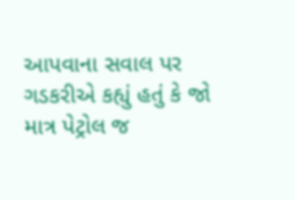આપવાના સવાલ પર ગડકરીએ કહ્યું હતું કે જો માત્ર પેટ્રોલ જ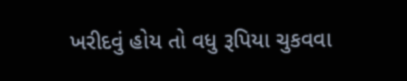ખરીદવું હોય તો વધુ રૂપિયા ચુકવવા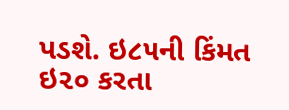પડશે. ઇ૮૫ની કિંમત ઇ૨૦ કરતા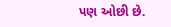પણ ઓછી છે.